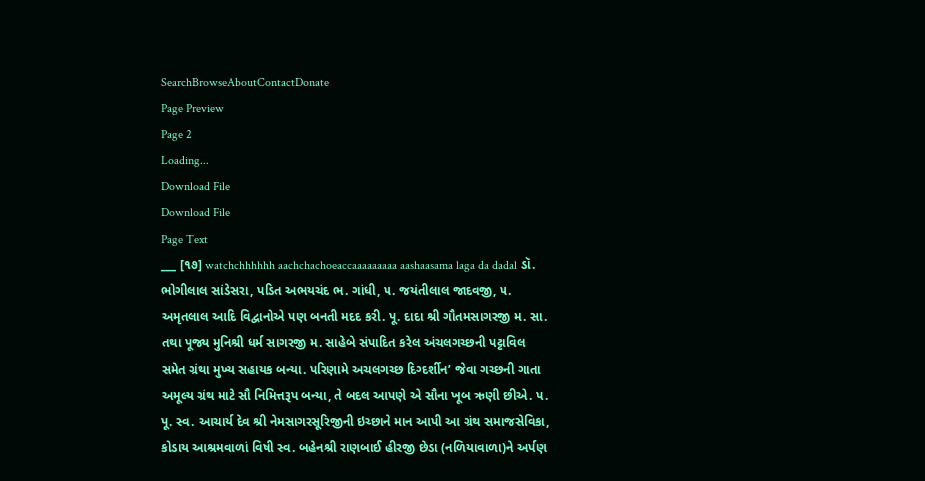SearchBrowseAboutContactDonate
Page Preview
Page 2
Loading...
Download File
Download File
Page Text
___ [૧૭] watchchhhhhh aachchachoeaccaaaaaaaaa aashaasama laga da dadal ડૉ. ભોગીલાલ સાંડેસરા, પડિત અભયચંદ ભ. ગાંધી, ૫. જયંતીલાલ જાદવજી, ૫. અમૃતલાલ આદિ વિદ્વાનોએ પણ બનતી મદદ કરી. પૂ. દાદા શ્રી ગૌતમસાગરજી મ. સા. તથા પૂજ્ય મુનિશ્રી ધર્મ સાગરજી મ. સાહેબે સંપાદિત કરેલ અંચલગચ્છની પટ્ટાવિલ સમેત ગ્રંથા મુખ્ય સહાયક બન્યા. પરિણામે અચલગચ્છ દિગ્દર્શીન’ જેવા ગચ્છની ગાતા અમૂલ્ય ગ્રંથ માટે સૌ નિમિત્તરૂપ બન્યા, તે બદલ આપણે એ સૌના ખૂબ ઋણી છીએ. પ. પૂ. સ્વ. આચાર્ય દેવ શ્રી નેમસાગરસૂરિજીની ઇચ્છાને માન આપી આ ગ્રંથ સમાજસેવિકા, કોડાય આશ્રમવાળાં વિષી સ્વ. બહેનશ્રી રાણબાઈ હીરજી છેડા (નળિયાવાળા)ને અર્પણ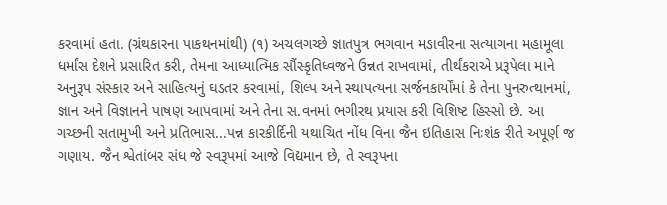કરવામાં હતા. (ગ્રંથકારના પાકથનમાંથી) (૧) અચલગચ્છે જ્ઞાતપુત્ર ભગવાન મઙાવીરના સત્યાગના મહામૂલા ધર્માંસ દેશને પ્રસારિત કરી, તેમના આધ્યાત્મિક સૌંસ્કૃતિધ્વજને ઉન્નત રાખવામાં, તીર્થંકરાએ પ્રરૂપેલા માને અનુરૂપ સંસ્કાર અને સાહિત્યનું ઘડતર કરવામાં, શિલ્પ અને સ્થાપત્યના સર્જનકાર્યોંમાં કે તેના પુનરુત્થાનમાં, જ્ઞાન અને વિજ્ઞાનને પાષણ આપવામાં અને તેના સ.વનમાં ભગીરથ પ્રયાસ કરી વિશિષ્ટ હિસ્સો છે. આ ગચ્છની સતામુખી અને પ્રતિભાસ...પન્ન કારકીર્દિની યથાચિત નોંધ વિના જૈન ઇતિહાસ નિઃશંક રીતે અપૂર્ણ જ ગણાય. જૈન શ્વેતાંબર સંધ જે સ્વરૂપમાં આજે વિદ્યમાન છે, તે સ્વરૂપના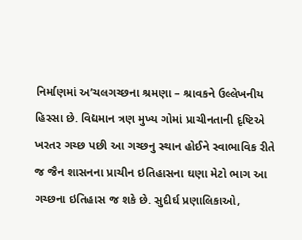નિર્માણમાં અ’ચલગચ્છના શ્રમણા – શ્રાવકને ઉલ્લેખનીય હિસ્સા છે. વિદ્યમાન ત્રણ મુખ્ય ગોમાં પ્રાચીનતાની દૃષ્ટિએ ખરતર ગચ્છ પછી આ ગચ્છનુ સ્થાન હોઈને સ્વાભાવિક રીતે જ જૈન શાસનના પ્રાચીન ઇતિહાસના ઘણા મેટો ભાગ આ ગચ્છના ઇતિહાસ જ શકે છે. સુદીર્ઘ પ્રણાલિકાઓ,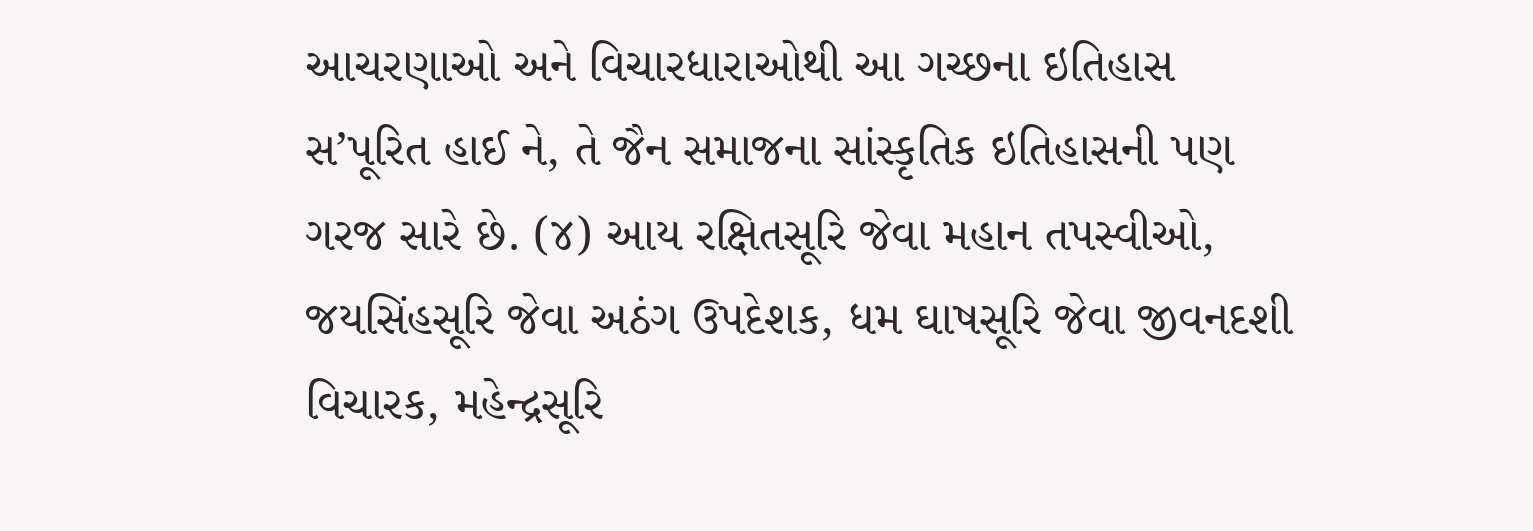આચરણાઓ અને વિચારધારાઓથી આ ગચ્છના ઇતિહાસ સ’પૂરિત હાઈ ને, તે જૈન સમાજના સાંસ્કૃતિક ઇતિહાસની પણ ગરજ સારે છે. (૪) આય રક્ષિતસૂરિ જેવા મહાન તપસ્વીઓ, જયસિંહસૂરિ જેવા અઠંગ ઉપદેશક, ધમ ઘાષસૂરિ જેવા જીવનદશી વિચારક, મહેન્દ્રસૂરિ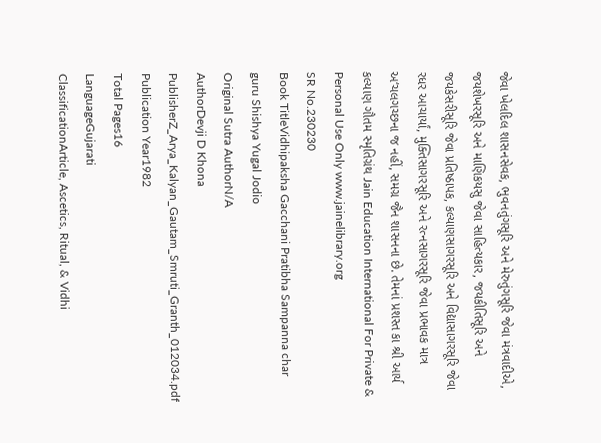જેવા ખેલદિલ શાસનસેવક, ભુવનતુંગસૂરિ અને મેરુતુંગસૂરિ જેવા મંત્રવાદીએ, જયશેખરસૂરિ અને માણિકયસુ જેવા સાહિત્યકાર, જયકીતિસૂરિ અને જયકેસરીસૂરિ જેવા પ્રતિષ્ઠાપક, કલ્યાણસાગરસૂરિ અને વિદ્યાસાગરસૂરિ જેવા રધર આચાર્યાં, મુક્તિસાગરસૂરિ અને રત્નસાગરસૂરિ જેવા પ્રભાવક માત્ર અ‘ચલગચ્છના જ નહીં, સમગ્ર જૈન શાસનના છે. તેમનાં પ્રશસ્ત કા શ્રી આર્ય કલ્યાણ ગૌતમ સ્મૃતિગ્રંથ Jain Education International For Private & Personal Use Only www.jainelibrary.org
SR No.230230
Book TitleVidhipaksha Gacchani Pratibha Sampanna char guru Shishya Yugal Jodio
Original Sutra AuthorN/A
AuthorDevji D Khona
PublisherZ_Arya_Kalyan_Gautam_Smruti_Granth_012034.pdf
Publication Year1982
Total Pages16
LanguageGujarati
ClassificationArticle, Ascetics, Ritual, & Vidhi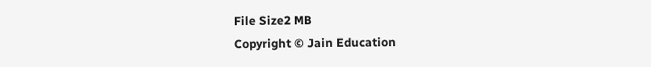File Size2 MB
Copyright © Jain Education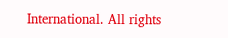International. All rights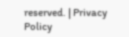reserved. | Privacy Policy